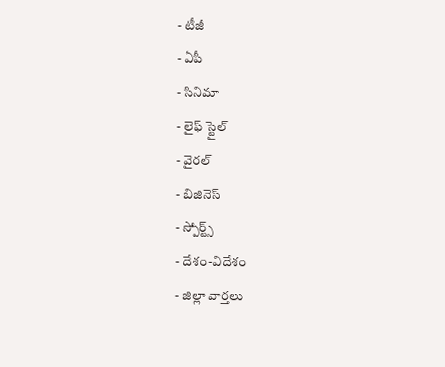- టీజీ
- ఏపీ
- సినిమా
- లైఫ్ స్టైల్
- వైరల్
- బిజినెస్
- స్పోర్ట్స్
- దేశం-విదేశం
- జిల్లా వార్తలు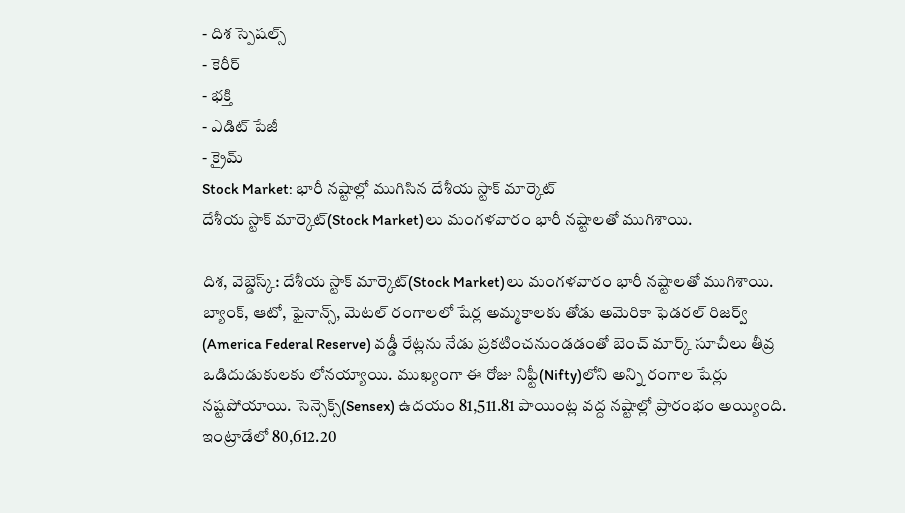- దిశ స్పెషల్స్
- కెరీర్
- భక్తి
- ఎడిట్ పేజీ
- క్రైమ్
Stock Market: భారీ నష్టాల్లో ముగిసిన దేశీయ స్టాక్ మార్కెట్
దేశీయ స్టాక్ మార్కెట్(Stock Market)లు మంగళవారం భారీ నష్టాలతో ముగిశాయి.

దిశ, వెబ్డెస్క్: దేశీయ స్టాక్ మార్కెట్(Stock Market)లు మంగళవారం భారీ నష్టాలతో ముగిశాయి. బ్యాంక్, ఆటో, ఫైనాన్స్, మెటల్ రంగాలలో షేర్ల అమ్మకాలకు తోడు అమెరికా ఫెడరల్ రిజర్వ్ (America Federal Reserve) వడ్డీ రేట్లను నేడు ప్రకటించనుండడంతో బెంచ్ మార్క్ సూచీలు తీవ్ర ఒడిదుడుకులకు లోనయ్యాయి. ముఖ్యంగా ఈ రోజు నిఫ్టీ(Nifty)లోని అన్ని రంగాల షేర్లు నష్టపోయాయి. సెన్సెక్స్(Sensex) ఉదయం 81,511.81 పాయింట్ల వద్ద నష్టాల్లో ప్రారంభం అయ్యింది. ఇంట్రాడేలో 80,612.20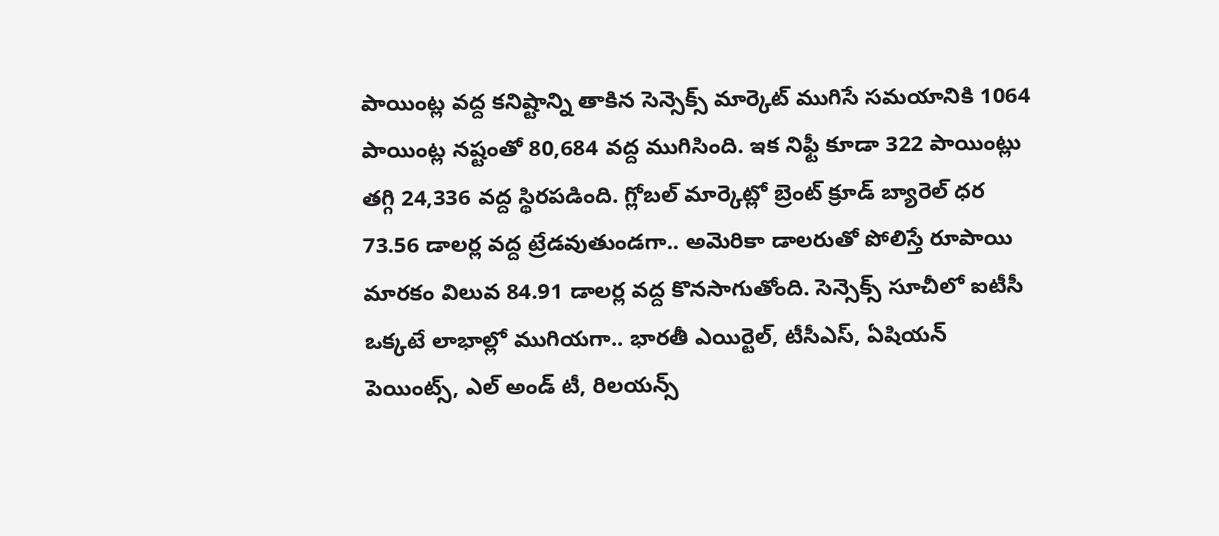పాయింట్ల వద్ద కనిష్టాన్ని తాకిన సెన్సెక్స్ మార్కెట్ ముగిసే సమయానికి 1064 పాయింట్ల నష్టంతో 80,684 వద్ద ముగిసింది. ఇక నిఫ్టీ కూడా 322 పాయింట్లు తగ్గి 24,336 వద్ద స్థిరపడింది. గ్లోబల్ మార్కెట్లో బ్రెంట్ క్రూడ్ బ్యారెల్ ధర 73.56 డాలర్ల వద్ద ట్రేడవుతుండగా.. అమెరికా డాలరుతో పోలిస్తే రూపాయి మారకం విలువ 84.91 డాలర్ల వద్ద కొనసాగుతోంది. సెన్సెక్స్ సూచీలో ఐటీసీ ఒక్కటే లాభాల్లో ముగియగా.. భారతీ ఎయిర్టెల్, టీసీఎస్, ఏషియన్ పెయింట్స్, ఎల్ అండ్ టీ, రిలయన్స్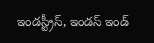ఇండస్ట్రీస్, ఇండస్ ఇండ్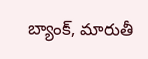బ్యాంక్, మారుతీ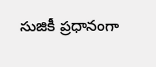సుజికీ ప్రధానంగా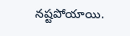నష్టపోయాయి.